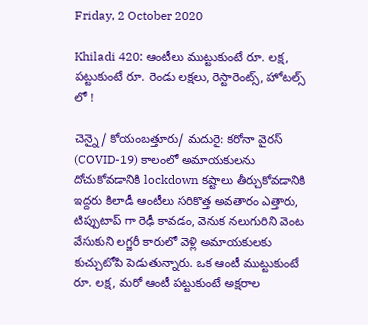Friday, 2 October 2020

Khiladi 420: ఆంటీలు ముట్టుకుంటే రూ. లక్ష, పట్టుకుంటే రూ. రెండు లక్షలు, రెస్టారెంట్స్, హోటల్స్ లో !

చెన్నై/ కోయంబత్తూరు/ మదురై: కరోనా వైరస్ (COVID-19) కాలంలో అమాయకులను దోచుకోవడానికి lockdown కష్టాలు తీర్చుకోవడానికి ఇద్దరు కిలాడీ ఆంటీలు సరికొత్త అవతారం ఎత్తారు, టిప్పుటాప్ గా రెఢీ కావడం, వెనుక నలుగురిని వెంట వేసుకుని లగ్జరీ కారులో వెళ్లి అమాయకులకు కుచ్చుటోపి పెడుతున్నారు. ఒక ఆంటీ ముట్టుకుంటే రూ. లక్ష, మరో ఆంటీ పట్టుకుంటే అక్షరాల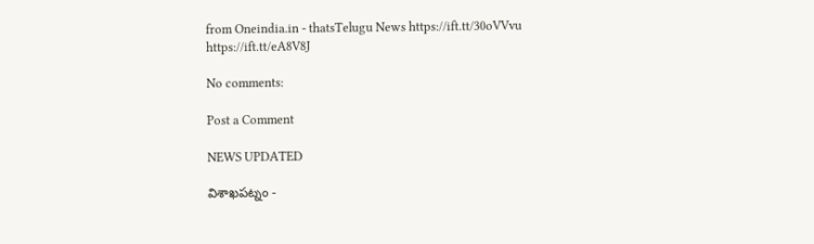from Oneindia.in - thatsTelugu News https://ift.tt/30oVVvu
https://ift.tt/eA8V8J

No comments:

Post a Comment

NEWS UPDATED

విశాఖపట్నం -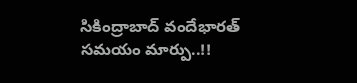సికింద్రాబాద్ వందేభారత్ సమయం మార్పు..!!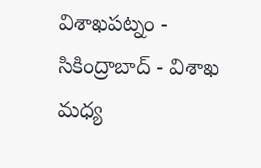విశాఖపట్నం - సికింద్రాబాద్ - విశాఖ మధ్య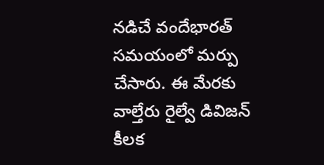నడిచే వందేభారత్ సమయంలో మర్పు చేసారు. ఈ మేరకు వాల్తేరు రైల్వే డివిజన్ కీలక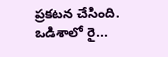ప్రకటన చేసింది. ఒడిశాలో రై...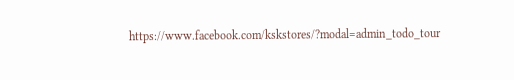https://www.facebook.com/kskstores/?modal=admin_todo_tour